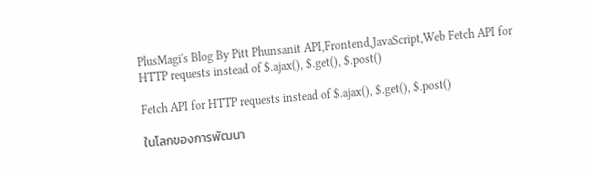PlusMagi's Blog By Pitt Phunsanit API,Frontend,JavaScript,Web Fetch API for HTTP requests instead of $.ajax(), $.get(), $.post()

Fetch API for HTTP requests instead of $.ajax(), $.get(), $.post()

ในโลกของการพัฒนา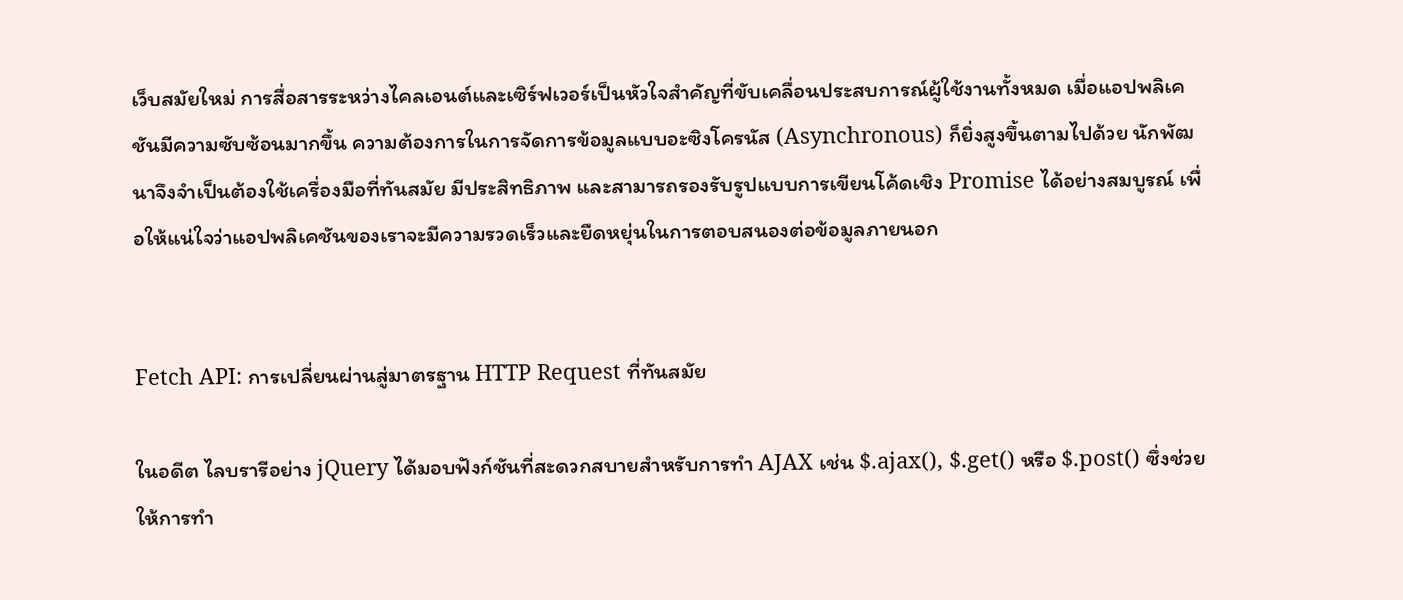เว็บสมัยใหม่ การสื่อสารระหว่างไคลเอนต์และเซิร์ฟเวอร์เป็นหัวใจสำคัญที่ขับเคลื่อนประสบการณ์ผู้ใช้งานทั้งหมด เมื่อแอปพลิเคชันมีความซับซ้อนมากขึ้น ความต้องการในการจัดการข้อมูลแบบอะซิงโครนัส (Asynchronous) ก็ยิ่งสูงขึ้นตามไปด้วย นักพัฒนาจึงจำเป็นต้องใช้เครื่องมือที่ทันสมัย มีประสิทธิภาพ และสามารถรองรับรูปแบบการเขียนโค้ดเชิง Promise ได้อย่างสมบูรณ์ เพื่อให้แน่ใจว่าแอปพลิเคชันของเราจะมีความรวดเร็วและยืดหยุ่นในการตอบสนองต่อข้อมูลภายนอก


Fetch API: การเปลี่ยนผ่านสู่มาตรฐาน HTTP Request ที่ทันสมัย

ในอดีต ไลบรารีอย่าง jQuery ได้มอบฟังก์ชันที่สะดวกสบายสำหรับการทำ AJAX เช่น $.ajax(), $.get() หรือ $.post() ซึ่งช่วยให้การทำ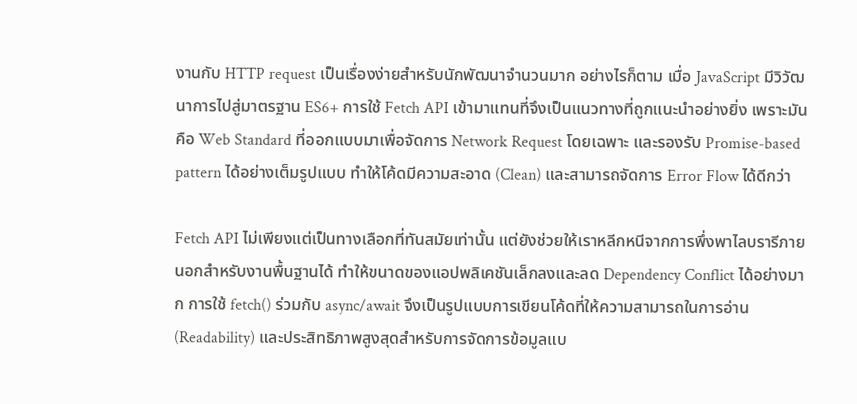งานกับ HTTP request เป็นเรื่องง่ายสำหรับนักพัฒนาจำนวนมาก อย่างไรก็ตาม เมื่อ JavaScript มีวิวัฒนาการไปสู่มาตรฐาน ES6+ การใช้ Fetch API เข้ามาแทนที่จึงเป็นแนวทางที่ถูกแนะนำอย่างยิ่ง เพราะมันคือ Web Standard ที่ออกแบบมาเพื่อจัดการ Network Request โดยเฉพาะ และรองรับ Promise-based pattern ได้อย่างเต็มรูปแบบ ทำให้โค้ดมีความสะอาด (Clean) และสามารถจัดการ Error Flow ได้ดีกว่า

Fetch API ไม่เพียงแต่เป็นทางเลือกที่ทันสมัยเท่านั้น แต่ยังช่วยให้เราหลีกหนีจากการพึ่งพาไลบรารีภายนอกสำหรับงานพื้นฐานได้ ทำให้ขนาดของแอปพลิเคชันเล็กลงและลด Dependency Conflict ได้อย่างมาก การใช้ fetch() ร่วมกับ async/await จึงเป็นรูปแบบการเขียนโค้ดที่ให้ความสามารถในการอ่าน (Readability) และประสิทธิภาพสูงสุดสำหรับการจัดการข้อมูลแบ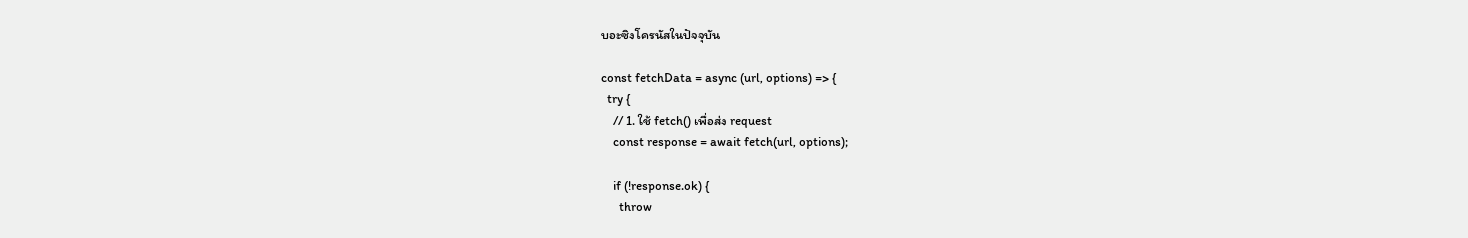บอะซิงโครนัสในปัจจุบัน

const fetchData = async (url, options) => {
  try {
    // 1. ใช้ fetch() เพื่อส่ง request
    const response = await fetch(url, options);

    if (!response.ok) {
      throw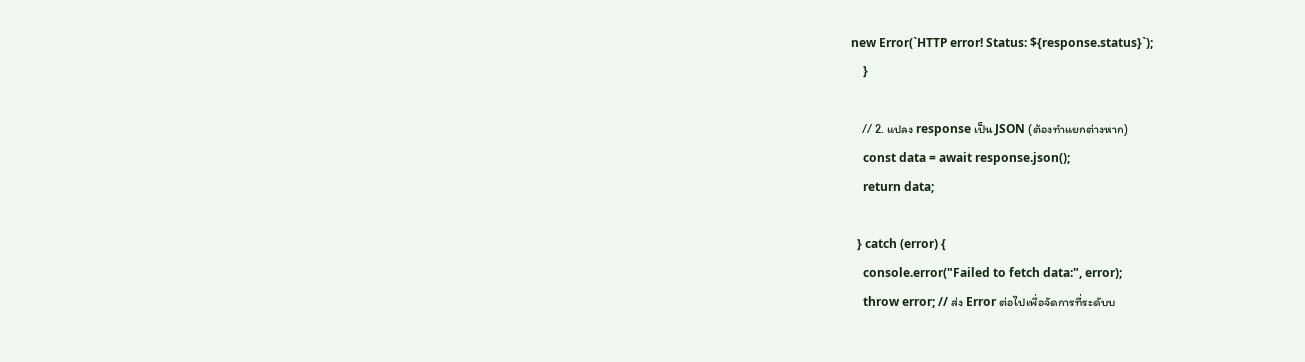new Error(`HTTP error! Status: ${response.status}`);
    }

    // 2. แปลง response เป็น JSON (ต้องทำแยกต่างหาก)
    const data = await response.json();
    return data;

  } catch (error) {
    console.error("Failed to fetch data:", error);
    throw error; // ส่ง Error ต่อไปเพื่อจัดการที่ระดับบ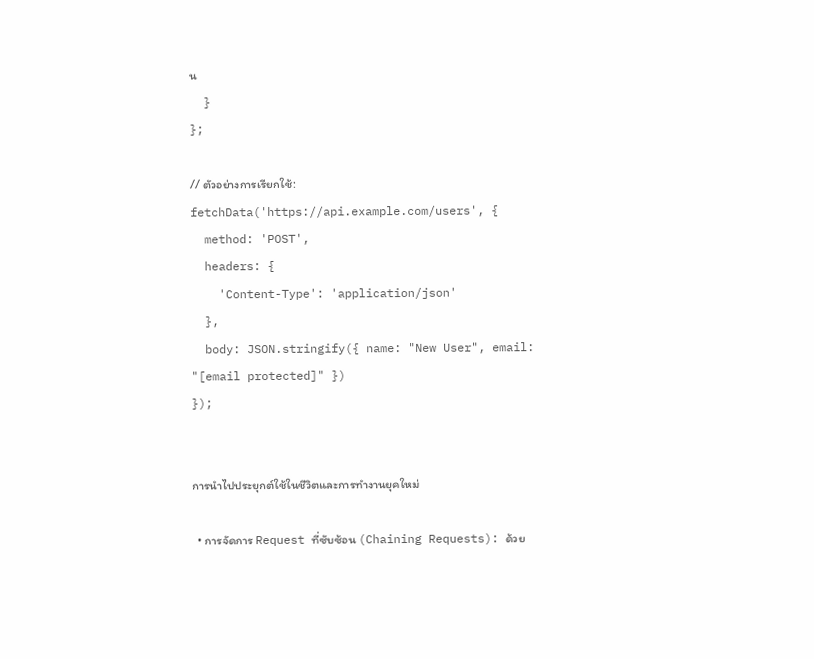น
  }
};

// ตัวอย่างการเรียกใช้:
fetchData('https://api.example.com/users', {
  method: 'POST',
  headers: {
    'Content-Type': 'application/json'
  },
  body: JSON.stringify({ name: "New User", email: "[email protected]" })
});


การนำไปประยุกต์ใช้ในชีวิตและการทำงานยุคใหม่

  • การจัดการ Request ที่ซับซ้อน (Chaining Requests): ด้วย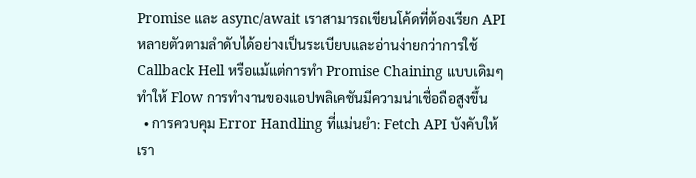Promise และ async/await เราสามารถเขียนโค้ดที่ต้องเรียก API หลายตัวตามลำดับได้อย่างเป็นระเบียบและอ่านง่ายกว่าการใช้ Callback Hell หรือแม้แต่การทำ Promise Chaining แบบเดิมๆ ทำให้ Flow การทำงานของแอปพลิเคชันมีความน่าเชื่อถือสูงขึ้น
  • การควบคุม Error Handling ที่แม่นยำ: Fetch API บังคับให้เรา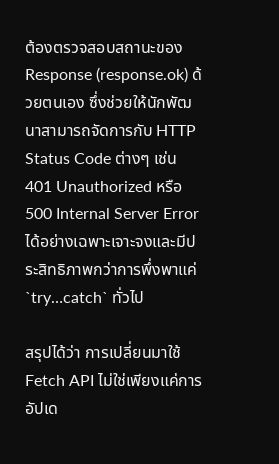ต้องตรวจสอบสถานะของ Response (response.ok) ด้วยตนเอง ซึ่งช่วยให้นักพัฒนาสามารถจัดการกับ HTTP Status Code ต่างๆ เช่น 401 Unauthorized หรือ 500 Internal Server Error ได้อย่างเฉพาะเจาะจงและมีประสิทธิภาพกว่าการพึ่งพาแค่ `try…catch` ทั่วไป

สรุปได้ว่า การเปลี่ยนมาใช้ Fetch API ไม่ใช่เพียงแค่การอัปเด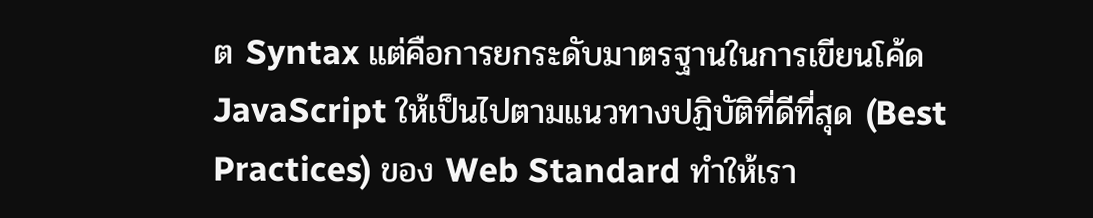ต Syntax แต่คือการยกระดับมาตรฐานในการเขียนโค้ด JavaScript ให้เป็นไปตามแนวทางปฏิบัติที่ดีที่สุด (Best Practices) ของ Web Standard ทำให้เรา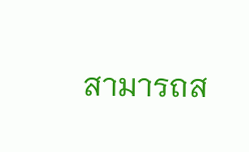สามารถส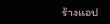ร้างแอป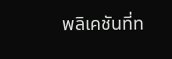พลิเคชันที่ท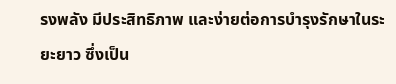รงพลัง มีประสิทธิภาพ และง่ายต่อการบำรุงรักษาในระยะยาว ซึ่งเป็น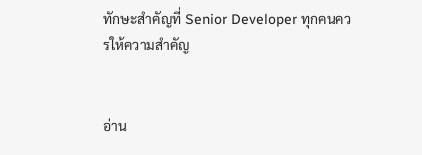ทักษะสำคัญที่ Senior Developer ทุกคนควรให้ความสำคัญ


อ่าน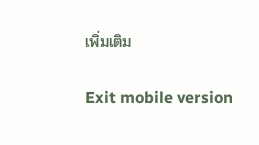เพิ่มเติม

Exit mobile version